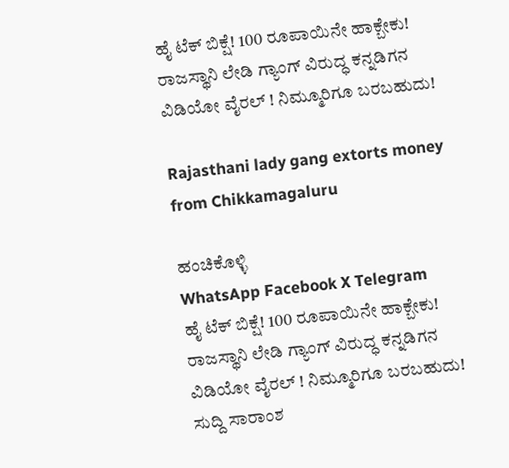ಹೈ ಟೆಕ್ ಬಿಕ್ಷೆ! 100 ರೂಪಾಯಿನೇ ಹಾಕ್ಬೇಕು! ರಾಜಸ್ಥಾನಿ ಲೇಡಿ ಗ್ಯಾಂಗ್ ವಿರುದ್ಧ ಕನ್ನಡಿಗನ ವಿಡಿಯೋ ವೈರಲ್ ! ನಿಮ್ಮೂರಿಗೂ ಬರಬಹುದು!

Rajasthani lady gang extorts money from Chikkamagaluru

ಹಂಚಿಕೊಳ್ಳಿ
WhatsApp Facebook X Telegram
ಹೈ ಟೆಕ್ ಬಿಕ್ಷೆ! 100 ರೂಪಾಯಿನೇ ಹಾಕ್ಬೇಕು! ರಾಜಸ್ಥಾನಿ ಲೇಡಿ ಗ್ಯಾಂಗ್ ವಿರುದ್ಧ ಕನ್ನಡಿಗನ ವಿಡಿಯೋ ವೈರಲ್ ! ನಿಮ್ಮೂರಿಗೂ ಬರಬಹುದು!
ಸುದ್ದಿ ಸಾರಾಂಶ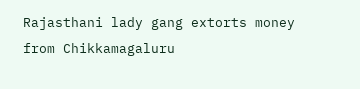Rajasthani lady gang extorts money from Chikkamagaluru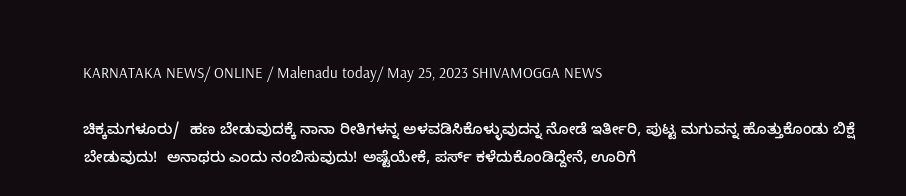KARNATAKA NEWS/ ONLINE / Malenadu today/ May 25, 2023 SHIVAMOGGA NEWS

ಚಿಕ್ಕಮಗಳೂರು/  ಹಣ ಬೇಡುವುದಕ್ಕೆ ನಾನಾ ರೀತಿಗಳನ್ನ ಅಳವಡಿಸಿಕೊಳ್ಳುವುದನ್ನ ನೋಡೆ ಇರ್ತೀರಿ, ಪುಟ್ಟ ಮಗುವನ್ನ ಹೊತ್ತುಕೊಂಡು ಬಿಕ್ಷೆ ಬೇಡುವುದು!  ಅನಾಥರು ಎಂದು ನಂಬಿಸುವುದು! ಅಷ್ಟೆಯೇಕೆ, ಪರ್ಸ್ ಕಳೆದುಕೊಂಡಿದ್ದೇನೆ, ಊರಿಗೆ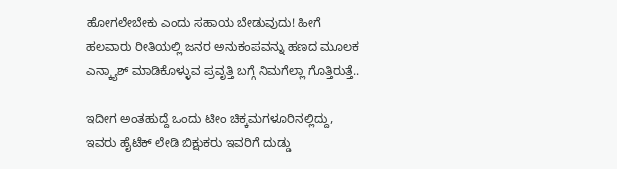ಹೋಗಲೇಬೇಕು ಎಂದು ಸಹಾಯ ಬೇಡುವುದು! ಹೀಗೆ ಹಲವಾರು ರೀತಿಯಲ್ಲಿ ಜನರ ಅನುಕಂಪವನ್ನು ಹಣದ ಮೂಲಕ ಎನ್ಕ್ಯಾಶ್ ಮಾಡಿಕೊಳ್ಳುವ ಪ್ರವೃತ್ತಿ ಬಗ್ಗೆ ನಿಮಗೆಲ್ಲಾ ಗೊತ್ತಿರುತ್ತೆ..

ಇದೀಗ ಅಂತಹುದ್ದೆ ಒಂದು ಟೀಂ ಚಿಕ್ಕಮಗಳೂರಿನಲ್ಲಿದ್ದು, ಇವರು ಹೈಟೆಕ್ ಲೇಡಿ ಬಿಕ್ಷುಕರು ಇವರಿಗೆ ದುಡ್ಡು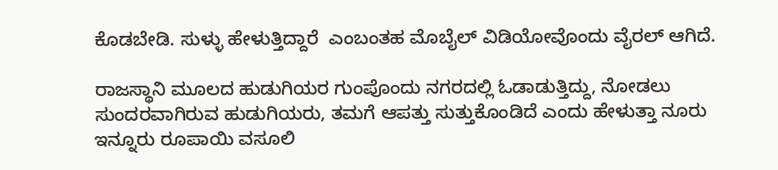ಕೊಡಬೇಡಿ. ಸುಳ್ಳು ಹೇಳುತ್ತಿದ್ದಾರೆ  ಎಂಬಂತಹ ಮೊಬೈಲ್ ವಿಡಿಯೋವೊಂದು ವೈರಲ್ ಆಗಿದೆ.

ರಾಜಸ್ಥಾನಿ ಮೂಲದ ಹುಡುಗಿಯರ ಗುಂಪೊಂದು ನಗರದಲ್ಲಿ ಓಡಾಡುತ್ತಿದ್ದು, ನೋಡಲು ಸುಂದರವಾಗಿರುವ ಹುಡುಗಿಯರು, ತಮಗೆ ಆಪತ್ತು ಸುತ್ತುಕೊಂಡಿದೆ ಎಂದು ಹೇಳುತ್ತಾ ನೂರು ಇನ್ನೂರು ರೂಪಾಯಿ ವಸೂಲಿ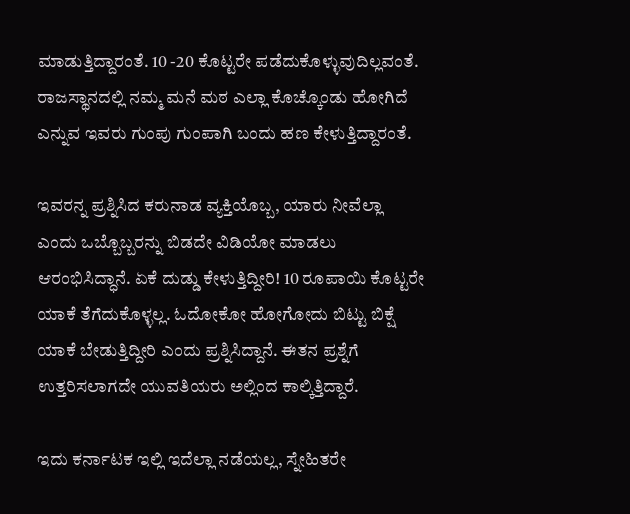ಮಾಡುತ್ತಿದ್ದಾರಂತೆ. 10 -20 ಕೊಟ್ಟರೇ ಪಡೆದುಕೊಳ್ಳುವುದಿಲ್ಲವಂತೆ. ರಾಜಸ್ಥಾನದಲ್ಲಿ ನಮ್ಮ ಮನೆ ಮಠ ಎಲ್ಲಾ ಕೊಚ್ಕೊಂಡು ಹೋಗಿದೆ ಎನ್ನುವ ಇವರು ಗುಂಪು ಗುಂಪಾಗಿ ಬಂದು ಹಣ ಕೇಳುತ್ತಿದ್ದಾರಂತೆ.

ಇವರನ್ನ ಪ್ರಶ್ನಿಸಿದ ಕರುನಾಡ ವ್ಯಕ್ತಿಯೊಬ್ಬ, ಯಾರು ನೀವೆಲ್ಲಾ ಎಂದು ಒಬ್ಬೊಬ್ಬರನ್ನು ಬಿಡದೇ ವಿಡಿಯೋ ಮಾಡಲು ಆರಂಭಿಸಿದ್ಧಾನೆ. ಏಕೆ ದುಡ್ಡು ಕೇಳುತ್ತಿದ್ದೀರಿ! 10 ರೂಪಾಯಿ ಕೊಟ್ಟರೇ ಯಾಕೆ ತೆಗೆದುಕೊಳ್ಳಲ್ಲ. ಓದೋಕೋ ಹೋಗೋದು ಬಿಟ್ಟು ಬಿಕ್ಷೆ ಯಾಕೆ ಬೇಡುತ್ತಿದ್ದೀರಿ ಎಂದು ಪ್ರಶ್ನಿಸಿದ್ದಾನೆ. ಈತನ ಪ್ರಶ್ನೆಗೆ ಉತ್ತರಿಸಲಾಗದೇ ಯುವತಿಯರು ಅಲ್ಲಿಂದ ಕಾಲ್ಕಿತ್ತಿದ್ದಾರೆ.

ಇದು ಕರ್ನಾಟಕ ಇಲ್ಲಿ ಇದೆಲ್ಲಾ ನಡೆಯಲ್ಲ, ಸ್ನೇಹಿತರೇ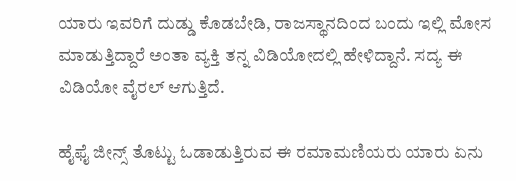ಯಾರು ಇವರಿಗೆ ದುಡ್ಡು ಕೊಡಬೇಡಿ, ರಾಜಸ್ಥಾನದಿಂದ ಬಂದು ಇಲ್ಲಿ ಮೋಸ ಮಾಡುತ್ತಿದ್ದಾರೆ ಅಂತಾ ವ್ಯಕ್ತಿ ತನ್ನ ವಿಡಿಯೋದಲ್ಲಿ ಹೇಳಿದ್ದಾನೆ. ಸದ್ಯ ಈ ವಿಡಿಯೋ ವೈರಲ್ ಆಗುತ್ತಿದೆ.

ಹೈಫೈ ಜೀನ್ಸ್ ತೊಟ್ಟು ಓಡಾಡುತ್ತಿರುವ ಈ ರಮಾಮಣಿಯರು ಯಾರು ಏನು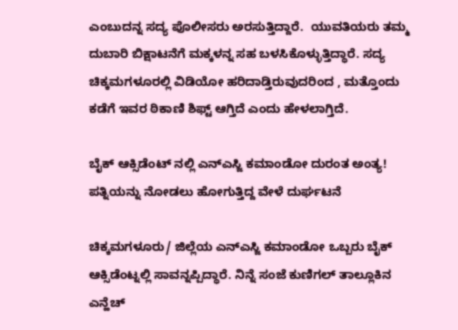ಎಂಬುದನ್ನ ಸದ್ಯ ಪೊಲೀಸರು ಅರಸುತ್ತಿದ್ದಾರೆ.  ಯುವತಿಯರು ತಮ್ಮ ದುಬಾರಿ ಬಿಕ್ಷಾಟನೆಗೆ ಮಕ್ಕಳನ್ನ ಸಹ ಬಳಸಿಕೊಳ್ಳುತ್ತಿದ್ಧಾರೆ. ಸದ್ಯ ಚಿಕ್ಕಮಗಳೂರಲ್ಲಿ ವಿಡಿಯೋ ಹರಿದಾಡ್ತಿರುವುದರಿಂದ , ಮತ್ತೊಂದು ಕಡೆಗೆ ಇವರ ಠಿಕಾಣಿ ಶಿಫ್ಟ್ ಆಗ್ತಿದೆ ಎಂದು ಹೇಳಲಾಗ್ತಿದೆ.

ಬೈಕ್ ಆಕ್ಸಿಡೆಂಟ್ ನಲ್ಲಿ ಎನ್ಎಸ್ಜಿ ಕಮಾಂಡೋ ದುರಂತ ಅಂತ್ಯ! ಪತ್ನಿಯನ್ನು ನೋಡಲು ಹೋಗುತ್ತಿದ್ದ ವೇಳೆ ದುರ್ಘಟನೆ

ಚಿಕ್ಕಮಗಳೂರು/ ಜಿಲ್ಲೆಯ ಎನ್ಎಸ್ಜಿ ಕಮಾಂಡೋ ಒಬ್ಬರು ಬೈಕ್ ಆಕ್ಸಿಡೆಂಟ್ನಲ್ಲಿ ಸಾವನ್ನಪ್ಪಿದ್ಧಾರೆ. ನಿನ್ನೆ ಸಂಜೆ ಕುಣಿಗಲ್ ತಾಲ್ಲೂಕಿನ ಎನ್ಹೆಚ್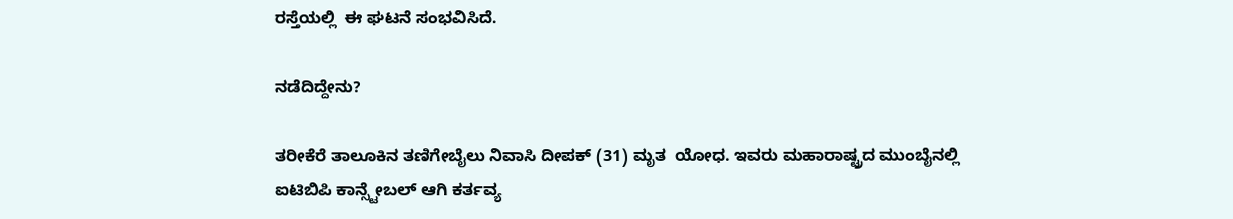ರಸ್ತೆಯಲ್ಲಿ  ಈ ಘಟನೆ ಸಂಭವಿಸಿದೆ.

ನಡೆದಿದ್ದೇನು?

ತರೀಕೆರೆ ತಾಲೂಕಿನ ತಣಿಗೇಬೈಲು ನಿವಾಸಿ ದೀಪಕ್ (31) ಮೃತ  ಯೋಧ. ಇವರು ಮಹಾರಾಷ್ಟ್ರದ ಮುಂಬೈನಲ್ಲಿ ಐಟಿಬಿಪಿ ಕಾನ್ಸ್ಟೇಬಲ್ ಆಗಿ ಕರ್ತವ್ಯ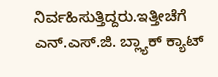ನಿರ್ವಹಿಸುತ್ತಿದ್ದರು.ಇತ್ತೀಚೆಗೆ ಎನ್.ಎಸ್.ಜಿ. ಬ್ಲ್ಯಾಕ್ ಕ್ಯಾಟ್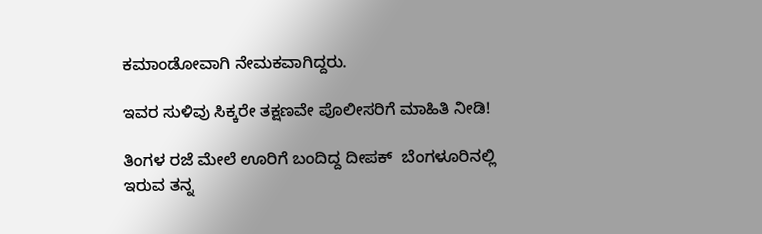ಕಮಾಂಡೋವಾಗಿ ನೇಮಕವಾಗಿದ್ದರು.

ಇವರ ಸುಳಿವು ಸಿಕ್ಕರೇ ತಕ್ಷಣವೇ ಪೊಲೀಸರಿಗೆ ಮಾಹಿತಿ ನೀಡಿ!

ತಿಂಗಳ ರಜೆ ಮೇಲೆ ಊರಿಗೆ ಬಂದಿದ್ದ ದೀಪಕ್  ಬೆಂಗಳೂರಿನಲ್ಲಿ ಇರುವ ತನ್ನ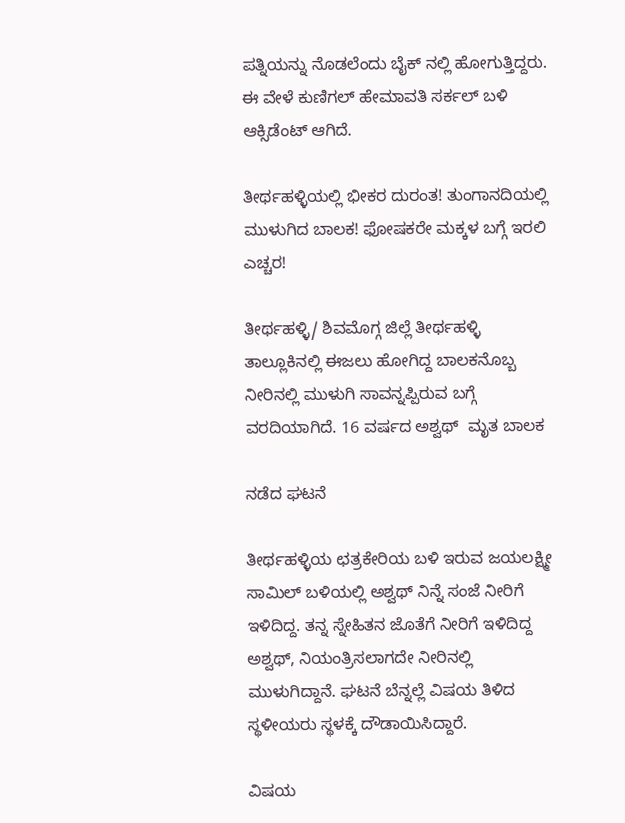ಪತ್ನಿಯನ್ನು ನೊಡಲೆಂದು ಬೈಕ್ ನಲ್ಲಿ ಹೋಗುತ್ತಿದ್ದರು. ಈ ವೇಳೆ ಕುಣಿಗಲ್ ಹೇಮಾವತಿ ಸರ್ಕಲ್ ಬಳಿ ಆಕ್ಸಿಡೆಂಟ್ ಆಗಿದೆ.

ತೀರ್ಥಹಳ್ಳಿಯಲ್ಲಿ ಭೀಕರ ದುರಂತ! ತುಂಗಾನದಿಯಲ್ಲಿ ಮುಳುಗಿದ ಬಾಲಕ! ಫೋಷಕರೇ ಮಕ್ಕಳ ಬಗ್ಗೆ ಇರಲಿ ಎಚ್ಚರ!

ತೀರ್ಥಹಳ್ಳಿ/ ಶಿವಮೊಗ್ಗ ಜಿಲ್ಲೆ ತೀರ್ಥಹಳ್ಳಿ ತಾಲ್ಲೂಕಿನಲ್ಲಿ ಈಜಲು ಹೋಗಿದ್ದ ಬಾಲಕನೊಬ್ಬ ನೀರಿನಲ್ಲಿ ಮುಳುಗಿ ಸಾವನ್ನಪ್ಪಿರುವ ಬಗ್ಗೆ ವರದಿಯಾಗಿದೆ. 16 ವರ್ಷದ ಅಶ್ವಥ್  ಮೃತ ಬಾಲಕ

ನಡೆದ ಘಟನೆ

ತೀರ್ಥಹಳ್ಳಿಯ ಛತ್ರಕೇರಿಯ ಬಳಿ ಇರುವ ಜಯಲಕ್ಷ್ಮೀ ಸಾಮಿಲ್ ಬಳಿಯಲ್ಲಿ ಅಶ್ವಥ್ ನಿನ್ನೆ ಸಂಜೆ ನೀರಿಗೆ ಇಳಿದಿದ್ದ. ತನ್ನ ಸ್ನೇಹಿತನ ಜೊತೆಗೆ ನೀರಿಗೆ ಇಳಿದಿದ್ದ ಅಶ್ವಥ್, ನಿಯಂತ್ರಿಸಲಾಗದೇ ನೀರಿನಲ್ಲಿ ಮುಳುಗಿದ್ದಾನೆ. ಘಟನೆ ಬೆನ್ನಲ್ಲೆ ವಿಷಯ ತಿಳಿದ ಸ್ಥಳೀಯರು ಸ್ಥಳಕ್ಕೆ ದೌಡಾಯಿಸಿದ್ದಾರೆ.

ವಿಷಯ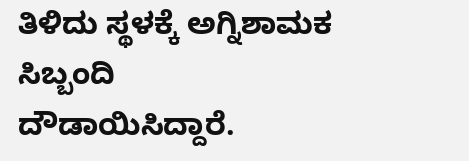ತಿಳಿದು ಸ್ಥಳಕ್ಕೆ ಅಗ್ನಿಶಾಮಕ ಸಿಬ್ಬಂದಿ ದೌಡಾಯಿಸಿದ್ದಾರೆ.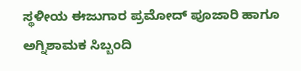ಸ್ಥಳೀಯ ಈಜುಗಾರ ಪ್ರಮೋದ್ ಪೂಜಾರಿ ಹಾಗೂ ಅಗ್ನಿಶಾಮಕ ಸಿಬ್ಬಂದಿ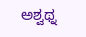ಅಶ್ವಥ್ನ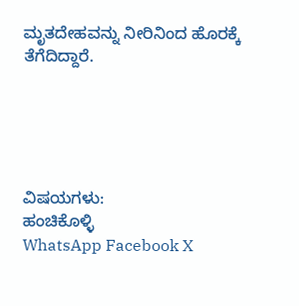ಮೃತದೇಹವನ್ನು ನೀರಿನಿಂದ ಹೊರಕ್ಕೆ ತೆಗೆದಿದ್ದಾರೆ.





ವಿಷಯಗಳು:
ಹಂಚಿಕೊಳ್ಳಿ
WhatsApp Facebook X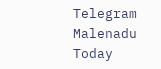Telegram
Malenadu Today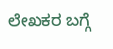ಲೇಖಕರ ಬಗ್ಗೆ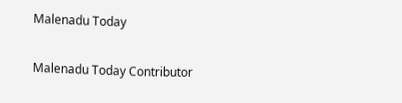Malenadu Today

Malenadu Today Contributor